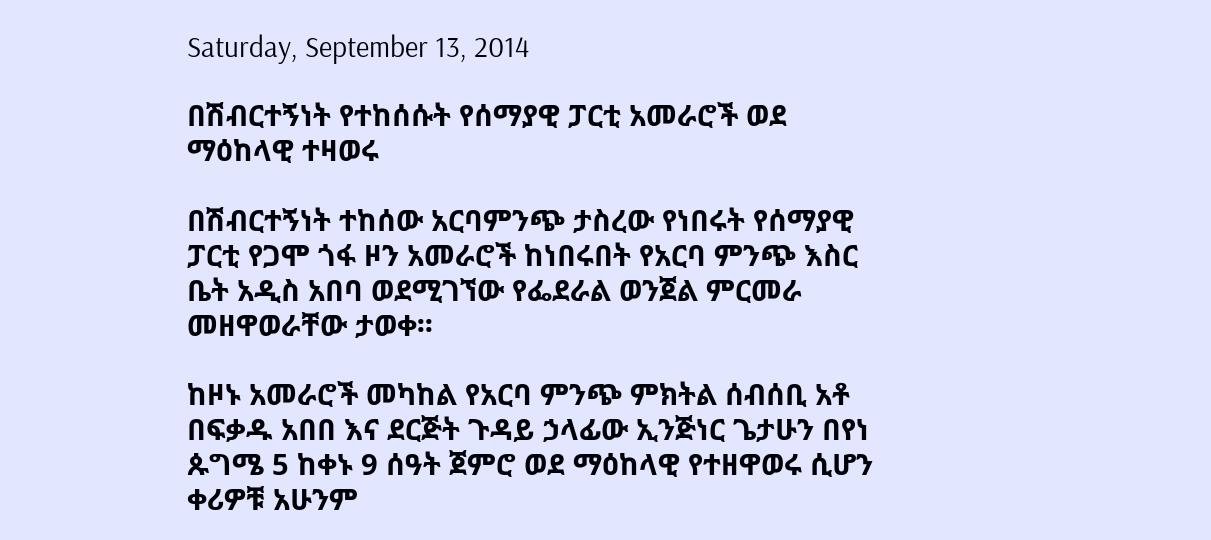Saturday, September 13, 2014

በሽብርተኝነት የተከሰሱት የሰማያዊ ፓርቲ አመራሮች ወደ ማዕከላዊ ተዛወሩ

በሽብርተኝነት ተከሰው አርባምንጭ ታስረው የነበሩት የሰማያዊ ፓርቲ የጋሞ ጎፋ ዞን አመራሮች ከነበሩበት የአርባ ምንጭ እስር ቤት አዲስ አበባ ወደሚገኘው የፌደራል ወንጀል ምርመራ መዘዋወራቸው ታወቀ፡፡

ከዞኑ አመራሮች መካከል የአርባ ምንጭ ምክትል ሰብሰቢ አቶ በፍቃዱ አበበ እና ደርጅት ጉዳይ ኃላፊው ኢንጅነር ጌታሁን በየነ ጱግሜ 5 ከቀኑ 9 ሰዓት ጀምሮ ወደ ማዕከላዊ የተዘዋወሩ ሲሆን ቀሪዎቹ አሁንም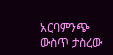አርባምንጭ ውስጥ ታስረው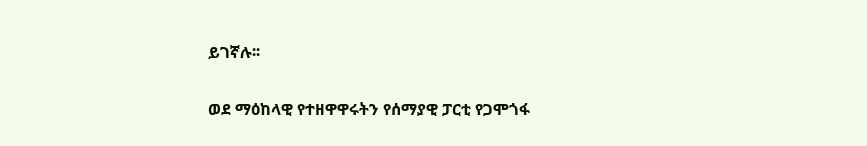ይገኛሉ፡፡

ወደ ማዕከላዊ የተዘዋዋሩትን የሰማያዊ ፓርቲ የጋሞጎፋ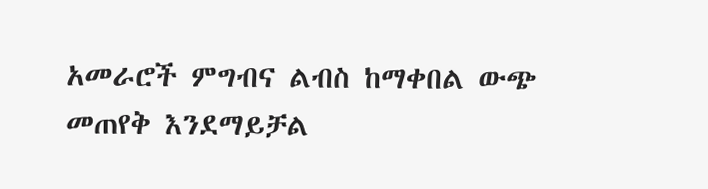አመራሮች ምግብና ልብስ ከማቀበል ውጭ መጠየቅ እንደማይቻል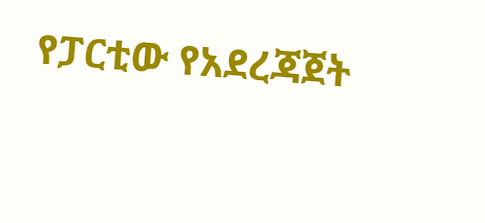የፓርቲው የአደረጃጀት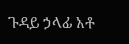ጉዳይ ኃላፊ አቶ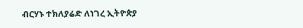ብርሃኑ ተክለያሬድ ለነገረ ኢትዮጵያ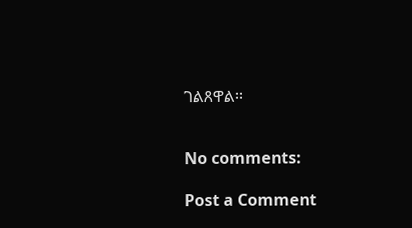ገልጸዋል፡፡


No comments:

Post a Comment